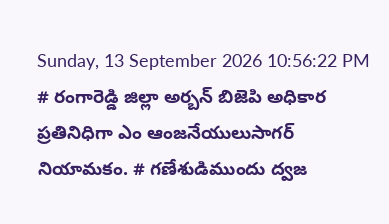Sunday, 13 September 2026 10:56:22 PM
# రంగారెడ్డి జిల్లా అర్బన్ బిజెపి అధికార ప్రతినిధిగా ఎం ఆంజనేయులుసాగర్ నియామకం. # గణేశుడిముందు ద్వజ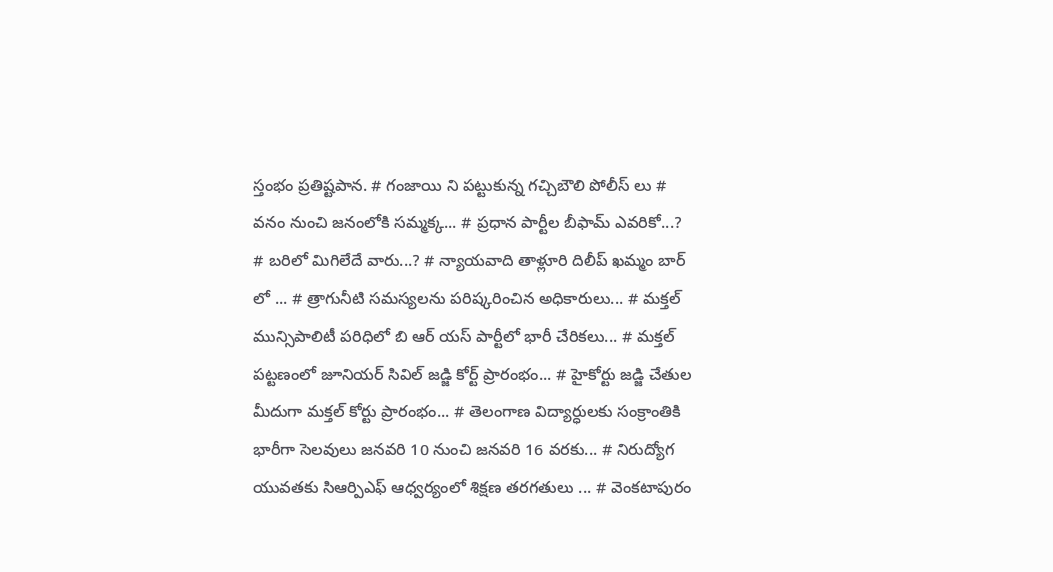స్తంభం ప్రతిష్టపాన. # గంజాయి ని పట్టుకున్న గచ్చిబౌలి పోలీస్ లు # వనం నుంచి జనంలోకి సమ్మక్క... # ప్రధాన పార్టీల బీఫామ్ ఎవరికో...? # బరిలో మిగిలేదే వారు...? # న్యాయవాది తాళ్లూరి దిలీప్ ఖమ్మం బార్ లో ... # త్రాగునీటి సమస్యలను పరిష్కరించిన అధికారులు... # మక్తల్ మున్సిపాలిటీ పరిధిలో బి ఆర్ యస్ పార్టీలో భారీ చేరికలు... # మక్తల్ పట్టణంలో జూనియర్ సివిల్ జడ్జి కోర్ట్ ప్రారంభం... # హైకోర్టు జడ్జి చేతుల మీదుగా మక్తల్ కోర్టు ప్రారంభం... # తెలంగాణ విద్యార్ధులకు సంక్రాంతికి భారీగా సెలవులు జనవరి 10 నుంచి జనవరి 16 వరకు... # నిరుద్యోగ యువతకు సిఆర్పిఎఫ్ ఆధ్వర్యంలో శిక్షణ తరగతులు ... # వెంకటాపురం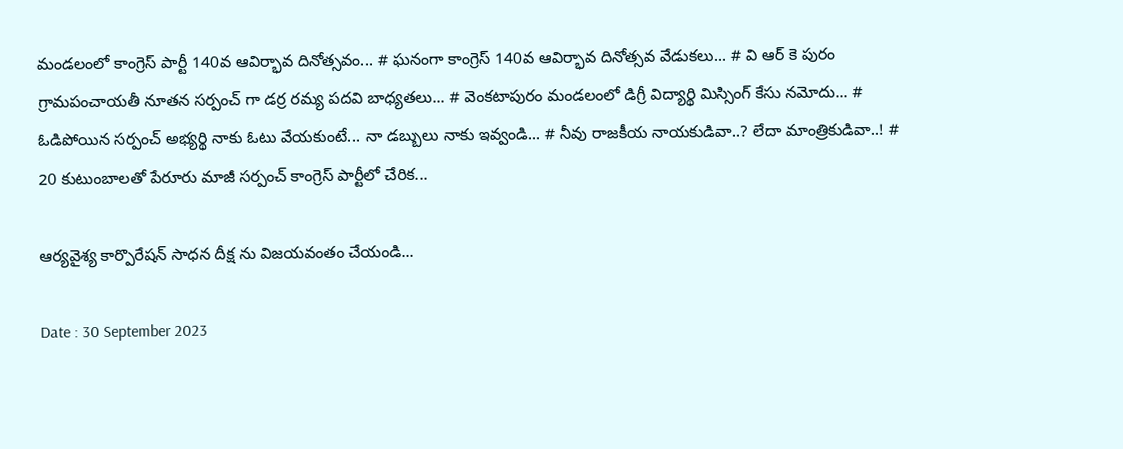మండలంలో కాంగ్రెస్ పార్టీ 140వ ఆవిర్భావ దినోత్సవం... # ఘనంగా కాంగ్రెస్ 140వ ఆవిర్భావ దినోత్సవ వేడుకలు... # వి ఆర్ కె పురం గ్రామపంచాయతీ నూతన సర్పంచ్ గా డర్ర రమ్య పదవి బాధ్యతలు... # వెంకటాపురం మండలంలో డిగ్రీ విద్యార్థి మిస్సింగ్ కేసు నమోదు... # ఓడిపోయిన సర్పంచ్ అభ్యర్థి నాకు ఓటు వేయకుంటే... నా డబ్బులు నాకు ఇవ్వండి... # నీవు రాజకీయ నాయకుడివా..? లేదా మాంత్రికుడివా..! # 20 కుటుంబాలతో పేరూరు మాజీ సర్పంచ్ కాంగ్రెస్ పార్టీలో చేరిక...

ఆర్యవైశ్య కార్పొరేషన్ సాధన దీక్ష ను విజయవంతం చేయండి...

Date : 30 September 2023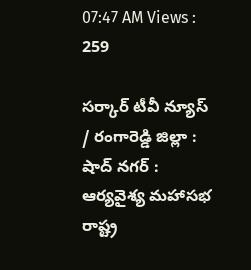07:47 AM Views : 259

సర్కార్ టీవీ న్యూస్ / రంగారెడ్డి జిల్లా : షాద్ నగర్ : ఆర్యవైశ్య మహాసభ రాష్ట్ర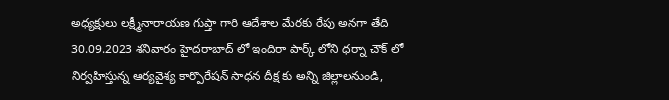అధ్యక్షులు లక్ష్మీనారాయణ గుప్తా గారి ఆదేశాల మేరకు రేపు అనగా తేది 30.09.2023 శనివారం హైదరాబాద్ లో ఇందిరా పార్క్ లోని ధర్నా చౌక్ లో నిర్వహిస్తున్న ఆర్యవైశ్య కార్పొరేషన్ సాధన దీక్ష కు అన్ని జిల్లాలనుండి,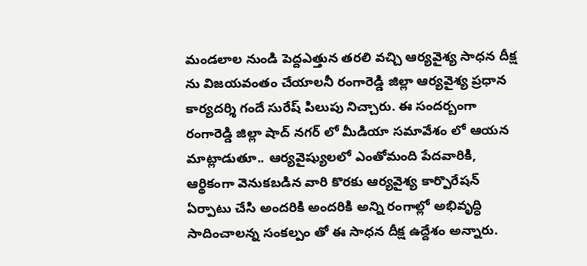మండలాల నుండి పెద్దఎత్తున తరలి వచ్చి ఆర్యవైశ్య సాధన దీక్ష ను విజయవంతం చేయాలనీ రంగారెడ్డి జిల్లా ఆర్యవైశ్య ప్రధాన కార్యదర్శి గందే సురేష్ పిలుపు నిచ్చారు. ఈ సందర్బంగా రంగారెడ్డి జిల్లా షాద్ నగర్ లో మీడియా సమావేశం లో ఆయన మాట్లాడుతూ.. ఆర్యవైష్యులలో ఎంతోమంది పేదవారికి, ఆర్థికంగా వెనుకబడిన వారి కొరకు ఆర్యవైశ్య కార్పొరేషన్ ఏర్పాటు చేసి అందరికి అందరికి అన్ని రంగాల్లో అభివృద్ధి సాదించాలన్న సంకల్పం తో ఈ సాధన దీక్ష ఉద్దేశం అన్నారు.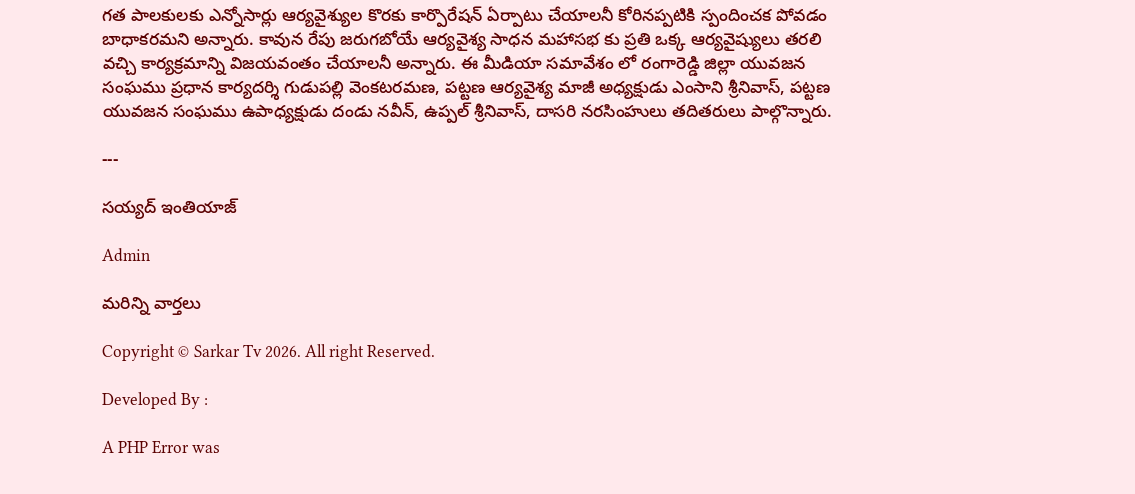గత పాలకులకు ఎన్నోసార్లు ఆర్యవైశ్యుల కొరకు కార్పొరేషన్ ఏర్పాటు చేయాలనీ కోరినప్పటికి స్పందించక పోవడం బాధాకరమని అన్నారు. కావున రేపు జరుగబోయే ఆర్యవైశ్య సాధన మహాసభ కు ప్రతి ఒక్క ఆర్యవైష్యులు తరలి వచ్చి కార్యక్రమాన్ని విజయవంతం చేయాలనీ అన్నారు. ఈ మీడియా సమావేశం లో రంగారెడ్డి జిల్లా యువజన సంఘము ప్రధాన కార్యదర్శి గుడుపల్లి వెంకటరమణ, పట్టణ ఆర్యవైశ్య మాజీ అధ్యక్షుడు ఎంసాని శ్రీనివాస్, పట్టణ యువజన సంఘము ఉపాధ్యక్షుడు దండు నవీన్, ఉప్పల్ శ్రీనివాస్, దాసరి నరసింహులు తదితరులు పాల్గొన్నారు.

---

సయ్యద్ ఇంతియాజ్

Admin

మరిన్ని వార్తలు

Copyright © Sarkar Tv 2026. All right Reserved.

Developed By :

A PHP Error was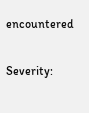encountered

Severity: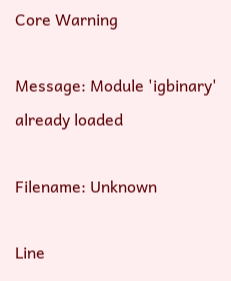Core Warning

Message: Module 'igbinary' already loaded

Filename: Unknown

Line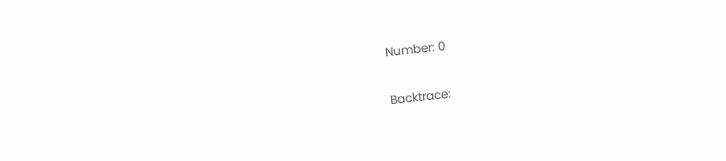Number: 0

Backtrace: